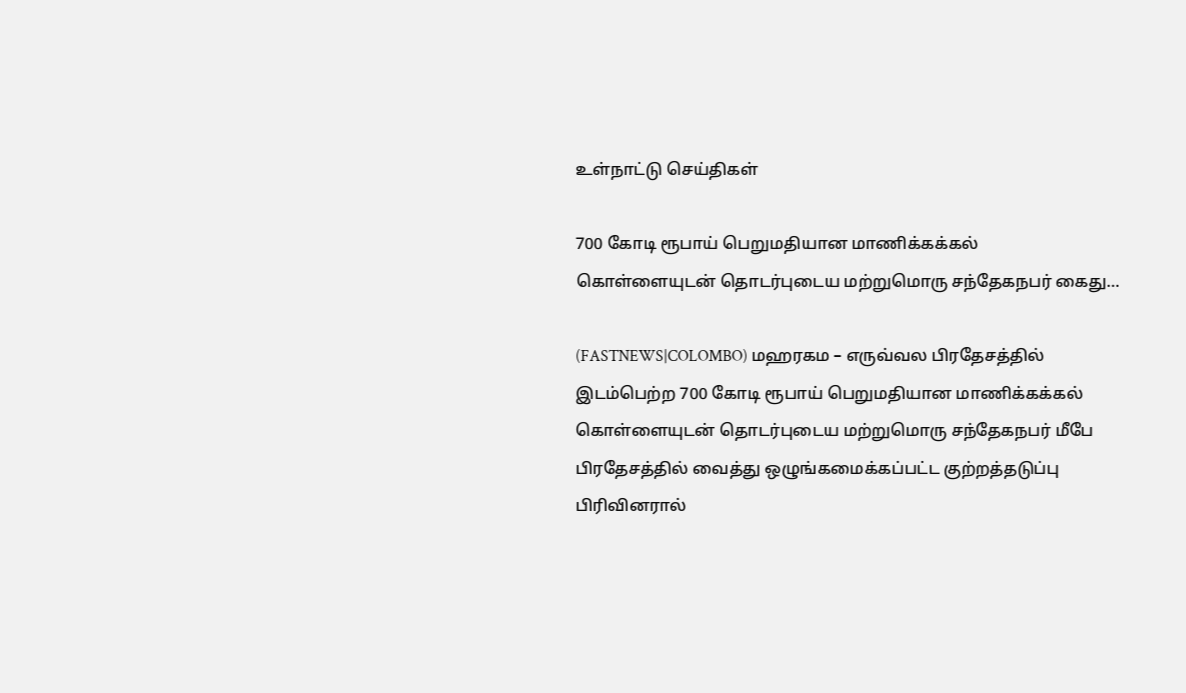உள்நாட்டு செய்திகள்

700 கோடி ரூபாய் பெறுமதியான மாணிக்கக்கல் கொள்ளையுடன் தொடர்புடைய மற்றுமொரு சந்தேகநபர் கைது…

(FASTNEWS|COLOMBO) மஹரகம – எருவ்வல பிரதேசத்தில் இடம்பெற்ற 700 கோடி ரூபாய் பெறுமதியான மாணிக்கக்கல் கொள்ளையுடன் தொடர்புடைய மற்றுமொரு சந்தேகநபர் மீபே பிரதேசத்தில் வைத்து ஒழுங்கமைக்கப்பட்ட குற்றத்தடுப்பு பிரிவினரால்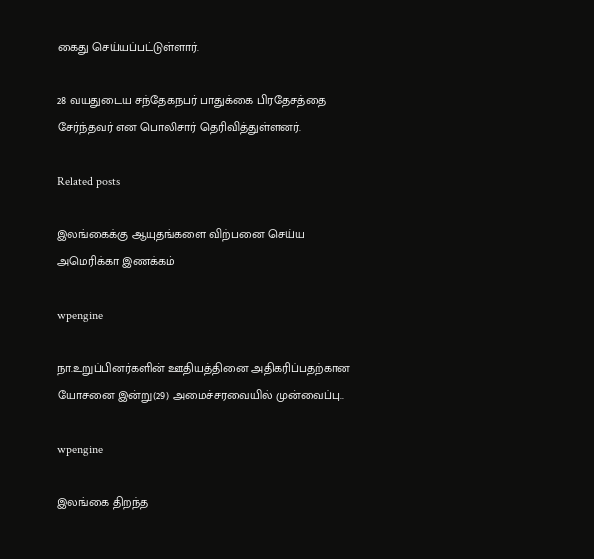கைது செய்யப்பட்டுள்ளார்.

28 வயதுடைய சந்தேகநபர் பாதுக்கை பிரதேசத்தை சேர்ந்தவர் என பொலிசார் தெரிவித்துள்ளனர்.

Related posts

இலங்கைக்கு ஆயுதங்களை விற்பனை செய்ய அமெரிக்கா இணக்கம்

wpengine

நா.உறுப்பினர்களின் ஊதியத்தினை அதிகரிப்பதற்கான யோசனை இன்று(29) அமைச்சரவையில் முன்வைப்பு..

wpengine

இலங்கை திறந்த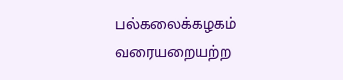பல்கலைக்கழகம் வரையறையற்ற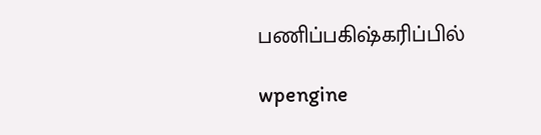பணிப்பகிஷ்கரிப்பில்

wpengine